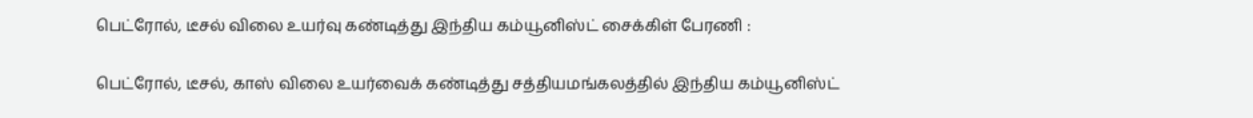பெட்ரோல், டீசல் விலை உயர்வு கண்டித்து இந்திய கம்யூனிஸ்ட் சைக்கிள் பேரணி :

பெட்ரோல், டீசல், காஸ் விலை உயர்வைக் கண்டித்து சத்தியமங்கலத்தில் இந்திய கம்யூனிஸ்ட்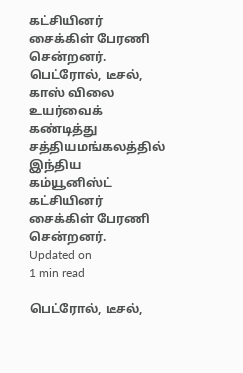கட்சியினர் சைக்கிள் பேரணி சென்றனர்.
பெட்ரோல், டீசல், காஸ் விலை உயர்வைக் கண்டித்து சத்தியமங்கலத்தில் இந்திய கம்யூனிஸ்ட் கட்சியினர் சைக்கிள் பேரணி சென்றனர்.
Updated on
1 min read

பெட்ரோல், டீசல்,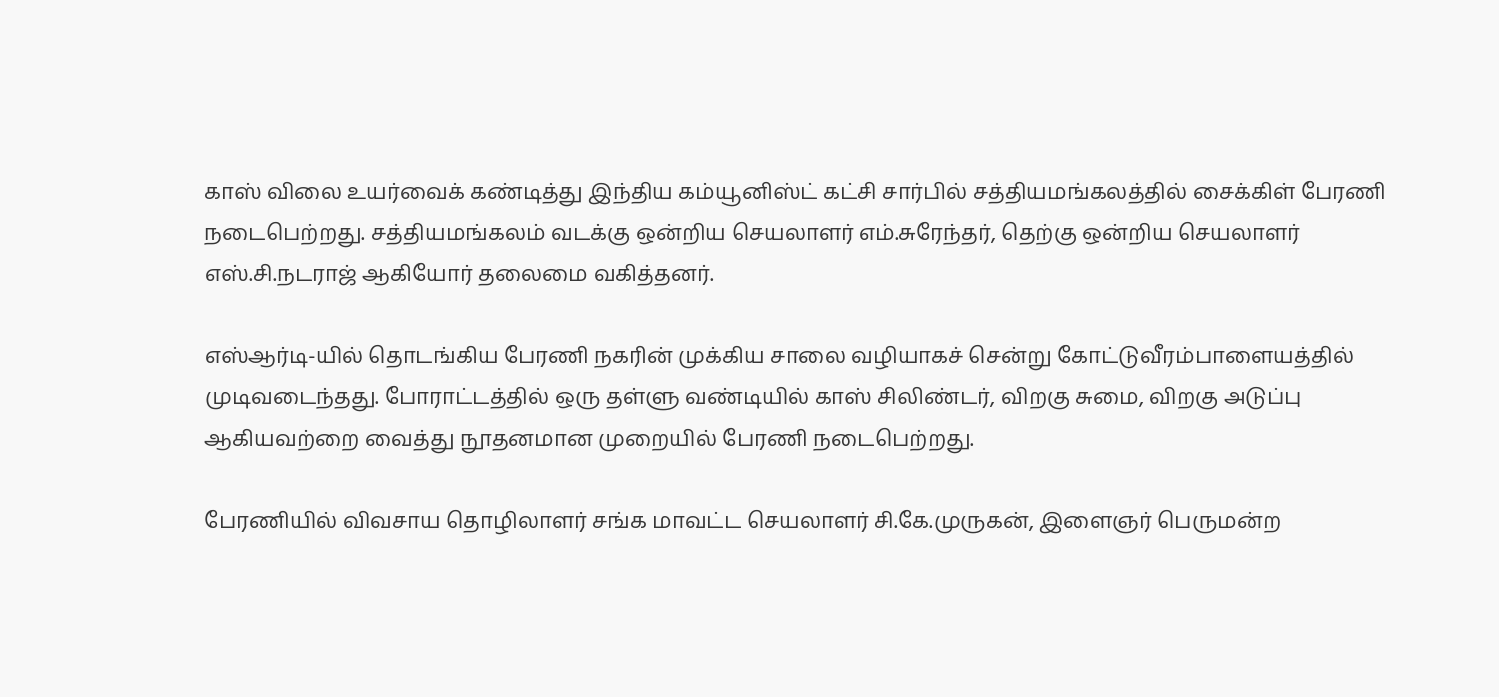காஸ் விலை உயர்வைக் கண்டித்து இந்திய கம்யூனிஸ்ட் கட்சி சார்பில் சத்தியமங்கலத்தில் சைக்கிள் பேரணி நடைபெற்றது. சத்தியமங்கலம் வடக்கு ஒன்றிய செயலாளர் எம்.சுரேந்தர், தெற்கு ஒன்றிய செயலாளர் எஸ்.சி.நடராஜ் ஆகியோர் தலைமை வகித்தனர்.

எஸ்ஆர்டி-யில் தொடங்கிய பேரணி நகரின் முக்கிய சாலை வழியாகச் சென்று கோட்டுவீரம்பாளையத்தில் முடிவடைந்தது. போராட்டத்தில் ஒரு தள்ளு வண்டியில் காஸ் சிலிண்டர், விறகு சுமை, விறகு அடுப்பு ஆகியவற்றை வைத்து நூதனமான முறையில் பேரணி நடைபெற்றது.

பேரணியில் விவசாய தொழிலாளர் சங்க மாவட்ட செயலாளர் சி.கே.முருகன், இளைஞர் பெருமன்ற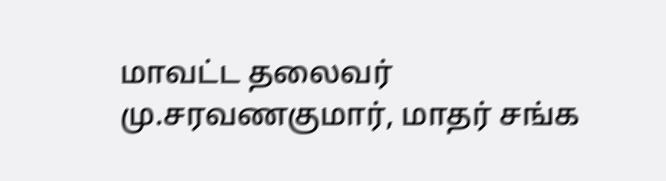மாவட்ட தலைவர் மு.சரவணகுமார், மாதர் சங்க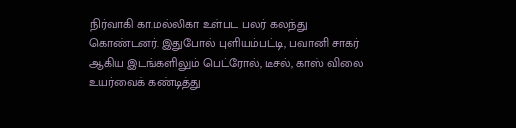நிர்வாகி கா.மல்லிகா உள்பட பலர் கலந்து கொண்டனர். இதுபோல் புளியம்பட்டி, பவானி சாகர் ஆகிய இடங்களிலும் பெட்ரோல், டீசல், காஸ் விலை உயர்வைக் கண்டித்து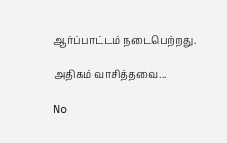ஆர்ப்பாட்டம் நடைபெற்றது.

அதிகம் வாசித்தவை...

No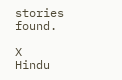stories found.

X
Hindu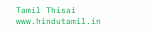Tamil Thisai
www.hindutamil.in